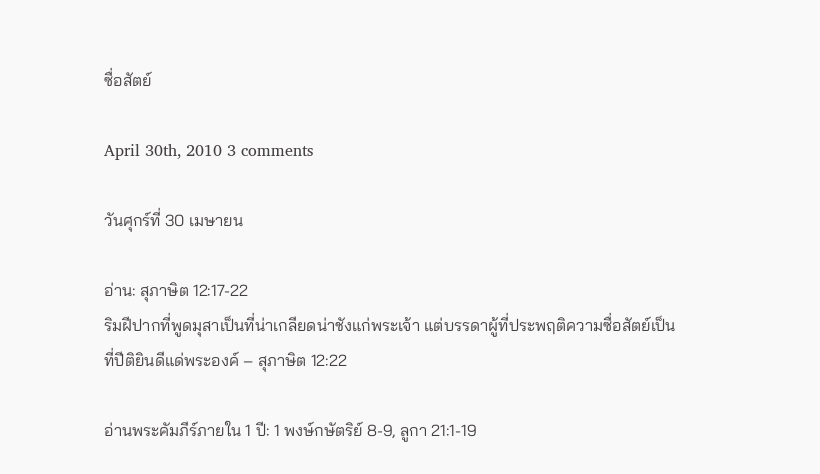ซื่อสัตย์

April 30th, 2010 3 comments

วันศุกร์ที่ 30 เมษายน

อ่าน: สุภาษิต 12:17-22
ริมฝีปากที่พูดมุสาเป็นที่น่าเกลียดน่าชังแก่พระเจ้า แต่บรรดาผู้ที่ประพฤติความซื่อสัตย์เป็นที่ปีติยินดีแด่พระองค์ – สุภาษิต 12:22

อ่านพระคัมภีร์ภายใน 1 ปี: 1 พงษ์กษัตริย์ 8-9, ลูกา 21:1-19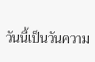วันนี้เป็นวันความ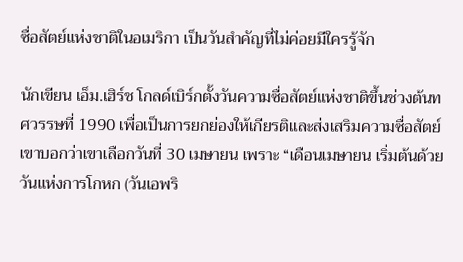ซื่อสัตย์แห่งชาติในอเมริกา เป็นวันสำคัญที่ไม่ค่อยมีใครรู้จัก

นักเขียน เอ็ม.เฮิร์ช โกลด์เบิร์กตั้งวันความซื่อสัตย์แห่งชาติขึ้นช่วงต้นทศวรรษที่ 1990 เพื่อเป็นการยกย่องให้เกียรติและส่งเสริมความซื่อสัตย์ เขาบอกว่าเขาเลือกวันที่ 30 เมษายน เพราะ “เดือนเมษายน เริ่มต้นด้วยวันแห่งการโกหก (วันเอพริ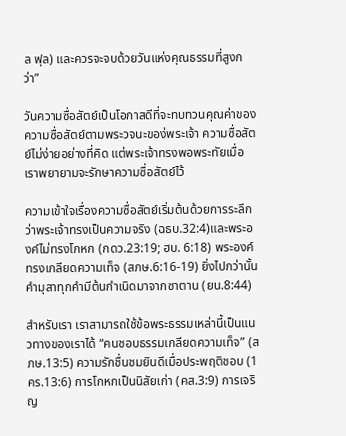ล ฟุล) และควรจะจบด้วยวันแห่งคุณธรรมที่สูงกว่า”

วันความซื่อสัตย์เป็นโอกาสดีที่จะทบทวนคุณค่าของความซื่อสัตย์ตามพระวจนะของ่พระเจ้า ความซื่อสัตย์ไม่ง่ายอย่างที่คิด แต่พระเจ้าทรงพอพระทัยเมื่อเราพยายามจะรักษาความซื่อสัตย์ไว้

ความเข้าใจเรื่องความซื่อสัตย์เริ่มต้นด้วยการระลึกว่าพระเจ้าทรงเป็นความจริง (ฉธบ.32:4)และพระองค์ไม่ทรงโกหก (กดว.23:19; ฮบ. 6:18) พระองค์ทรงเกลียดความเท็จ (สภษ.6:16-19) ยิ่งไปกว่านั้น คำมุสาทุกคำมีต้นกำเนิดมาจากซาตาน (ยน.8:44)

สำหรับเรา เราสามารถใช้ข้อพระธรรมเหล่านี้เป็นแนวทางของเราได้ “คนชอบธรรมเกลียดความเท็จ” (สภษ.13:5) ความรักชื่นชมยินดีเมื่อประพฤติชอบ (1 คร.13:6) การโกหกเป็นนิสัยเก่า (คส.3:9) การเจริญ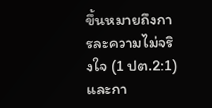ขึ้นหมายถึงการละความไม่จริงใจ (1 ปต.2:1) และกา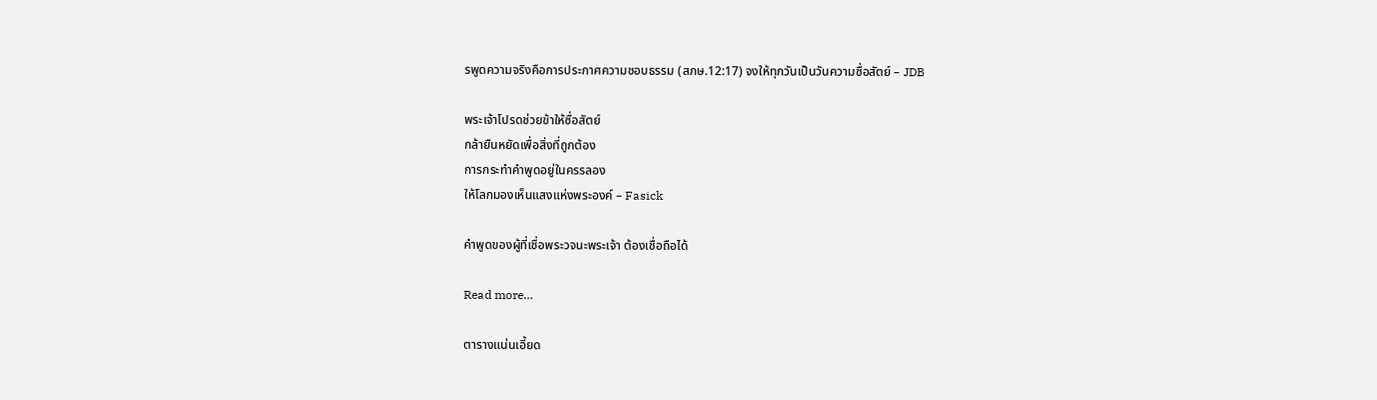รพูดความจริงคือการประกาศความชอบธรรม (สภษ.12:17) จงให้ทุกวันเป็นวันความซื่อสัตย์ – JDB

พระเจ้าโปรดช่วยข้าให้ซื่อสัตย์
กล้ายืนหยัดเพื่อสิ่งที่ถูกต้อง
การกระทำคำพูดอยู่ในครรลอง
ให้โลกมองเห็นแสงแห่งพระองค์ – Fasick

คำพูดของผู้ที่เชื่อพระวจนะพระเจ้า ต้องเชื่อถือได้

Read more…

ตารางแน่นเอี้ยด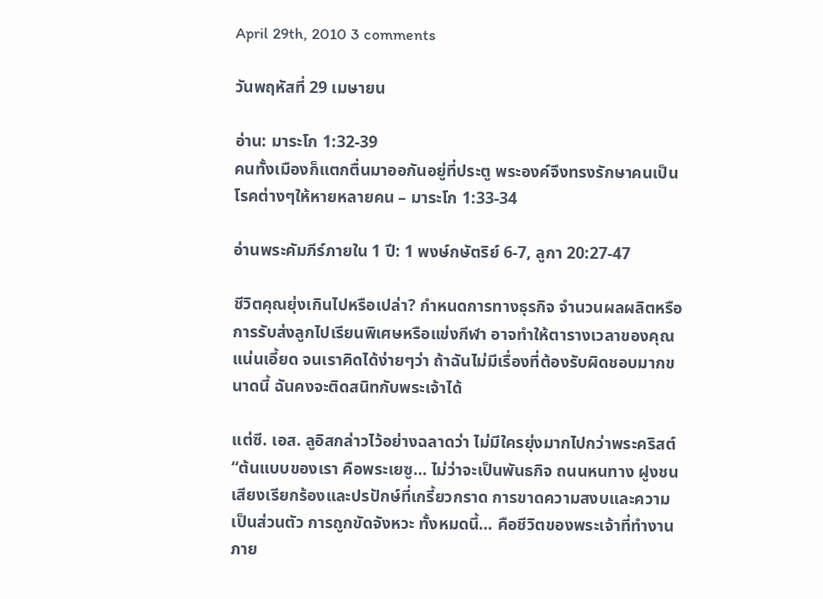April 29th, 2010 3 comments

วันพฤหัสที่ 29 เมษายน

อ่าน: มาระโก 1:32-39
คนทั้งเมืองก็แตกตื่นมาออกันอยู่ที่ประตู พระองค์จึงทรงรักษาคนเป็นโรคต่างๆให้หายหลายคน – มาระโก 1:33-34

อ่านพระคัมภีร์ภายใน 1 ปี: 1 พงษ์กษัตริย์ 6-7, ลูกา 20:27-47

ชีวิตคุณยุ่งเกินไปหรือเปล่า? กำหนดการทางธุรกิจ จำนวนผลผลิตหรือการรับส่งลูกไปเรียนพิเศษหรือแข่งกีฬา อาจทำให้ตารางเวลาของคุณแน่นเอี้ยด จนเราคิดได้ง่ายๆว่า ถ้าฉันไม่มีเรื่องที่ต้องรับผิดชอบมากขนาดนี้ ฉันคงจะติดสนิทกับพระเจ้าได้

แต่ซี. เอส. ลูอิสกล่าวไว้อย่างฉลาดว่า ไม่มีใครยุ่งมากไปกว่าพระคริสต์ “ต้นแบบของเรา คือพระเยซู… ไม่ว่าจะเป็นพันธกิจ ถนนหนทาง ฝูงชน เสียงเรียกร้องและปรปักษ์ที่เกรี้ยวกราด การขาดความสงบและความเป็นส่วนตัว การถูกขัดจังหวะ ทั้งหมดนี้… คือชีวิตของพระเจ้าที่ทำงานภาย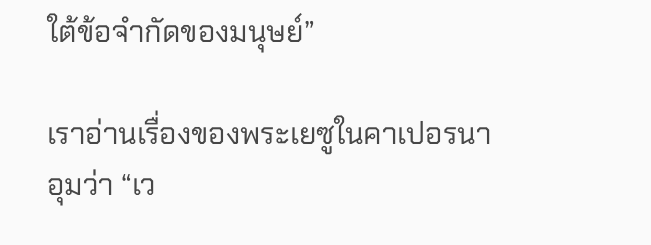ใต้ข้อจำกัดของมนุษย์”

เราอ่านเรื่องของพระเยซูในคาเปอรนาอุมว่า “เว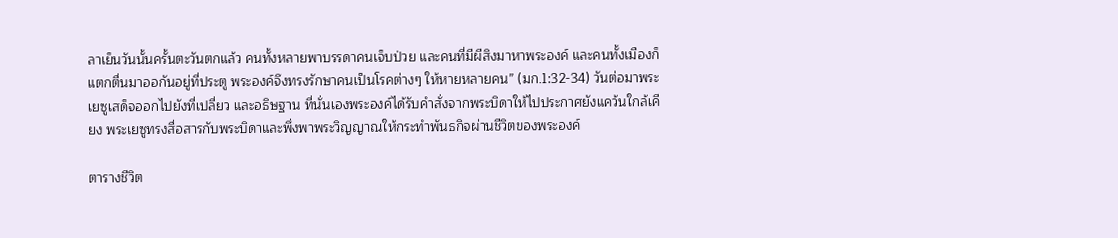ลาเย็นวันนั้นครั้นตะวันตกแล้ว คนทั้งหลายพาบรรดาคนเจ็บป่วย และคนที่มีผีสิงมาหาพระองค์ และคนทั้งเมืองก็แตกตื่นมาออกันอยู่ที่ประตู พระองค์จึงทรงรักษาคนเป็นโรคต่างๆ ให้หายหลายคน” (มก.1:32-34) วันต่อมาพระเยซูเสด็จออกไปยังที่เปลี่ยว และอธิษฐาน ที่นั่นเองพระองค์ได้รับคำสั่งจากพระบิดาให้ไปประกาศยังแคว้นใกล้เคียง พระเยซูทรงสื่อสารกับพระบิดาและพึ่งพาพระวิญญาณให้กระทำพันธกิจผ่านชีวิตของพระองค์

ตารางชีวิต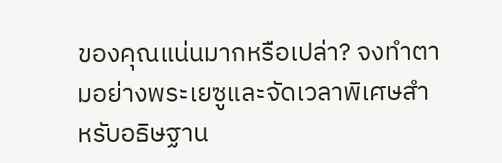ของคุณแน่นมากหรือเปล่า? จงทำตามอย่างพระเยซูและจัดเวลาพิเศษสำหรับอธิษฐาน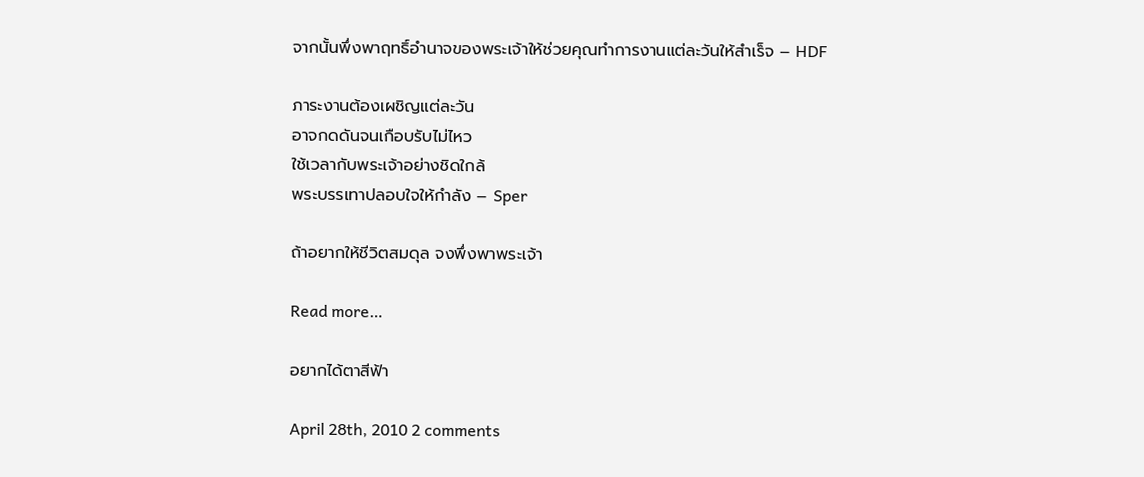จากนั้นพึ่งพาฤทธิ์อำนาจของพระเจ้าให้ช่วยคุณทำการงานแต่ละวันให้สำเร็จ – HDF

ภาระงานต้องเผชิญแต่ละวัน
อาจกดดันจนเกือบรับไม่ไหว
ใช้เวลากับพระเจ้าอย่างชิดใกล้
พระบรรเทาปลอบใจให้กำลัง – Sper

ถ้าอยากให้ชีวิตสมดุล จงพึ่งพาพระเจ้า

Read more…

อยากได้ตาสีฟ้า

April 28th, 2010 2 comments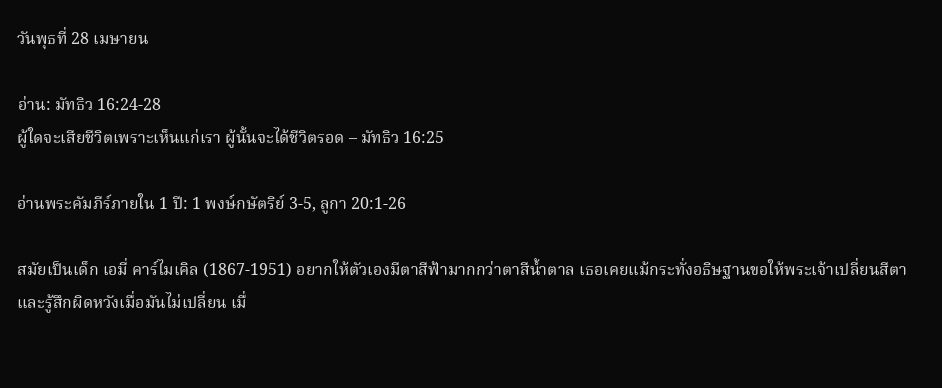วันพุธที่ 28 เมษายน

อ่าน: มัทธิว 16:24-28
ผู้ใดจะเสียชีวิตเพราะเห็นแก่เรา ผู้นั้นจะได้ชีวิตรอด – มัทธิว 16:25

อ่านพระคัมภีร์ภายใน 1 ปี: 1 พงษ์กษัตริย์ 3-5, ลูกา 20:1-26

สมัยเป็นเด็ก เอมี่ คาร์ไมเคิล (1867-1951) อยากให้ตัวเองมีตาสีฟ้ามากกว่าตาสีน้ำตาล เธอเคยแม้กระทั่งอธิษฐานขอให้พระเจ้าเปลี่ยนสีตาและรู้สึกผิดหวังเมื่อมันไม่เปลี่ยน เมื่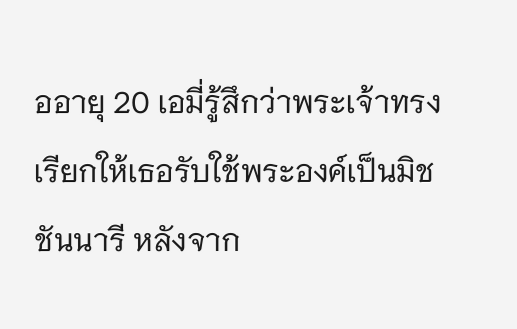ออายุ 20 เอมี่รู้สึกว่าพระเจ้าทรงเรียกให้เธอรับใช้พระองค์เป็นมิชชันนารี หลังจาก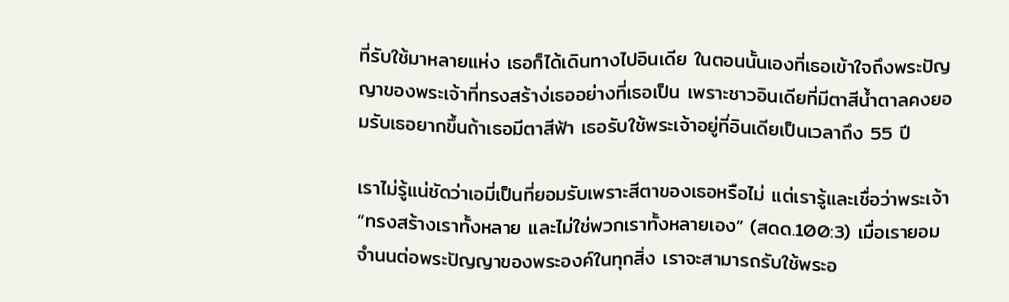ที่รับใช้มาหลายแห่ง เธอก็ได้เดินทางไปอินเดีย ในตอนนั้นเองที่เธอเข้าใจถึงพระปัญญาของพระเจ้าที่ทรงสร้าง่เธออย่างที่เธอเป็น เพราะชาวอินเดียที่มีตาสีน้ำตาลคงยอมรับเธอยากขึ้นถ้าเธอมีตาสีฟ้า เธอรับใช้พระเจ้าอยู่ที่อินเดียเป็นเวลาถึง 55 ปี

เราไม่รู้แน่ชัดว่าเอมี่เป็นที่ยอมรับเพราะสีตาของเธอหรือไม่ แต่เรารู้และเชื่อว่าพระเจ้า “ทรงสร้างเราทั้งหลาย และไม่ใช่พวกเราทั้งหลายเอง” (สดด.100:3) เมื่อเรายอมจำนนต่อพระปัญญาของพระองค์ในทุกสิ่ง เราจะสามารถรับใช้พระอ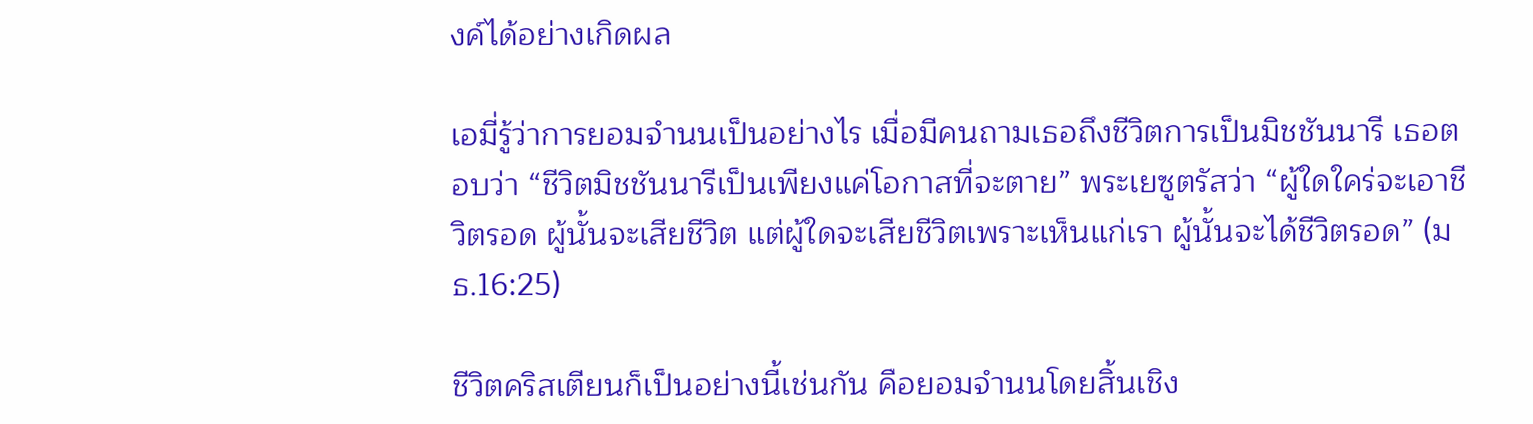งค์ได้อย่างเกิดผล

เอมี่รู้ว่าการยอมจำนนเป็นอย่างไร เมื่อมีคนถามเธอถึงชีวิตการเป็นมิชชันนารี เธอตอบว่า “ชีวิตมิชชันนารีเป็นเพียงแค่โอกาสที่จะตาย” พระเยซูตรัสว่า “ผู้ใดใคร่จะเอาชีวิตรอด ผู้นั้นจะเสียชีวิต แต่ผู้ใดจะเสียชีวิตเพราะเห็นแก่เรา ผู้นั้นจะได้ชีวิตรอด” (มธ.16:25)

ชีวิตคริสเตียนก็เป็นอย่างนี้เช่นกัน คือยอมจำนนโดยสิ้นเชิง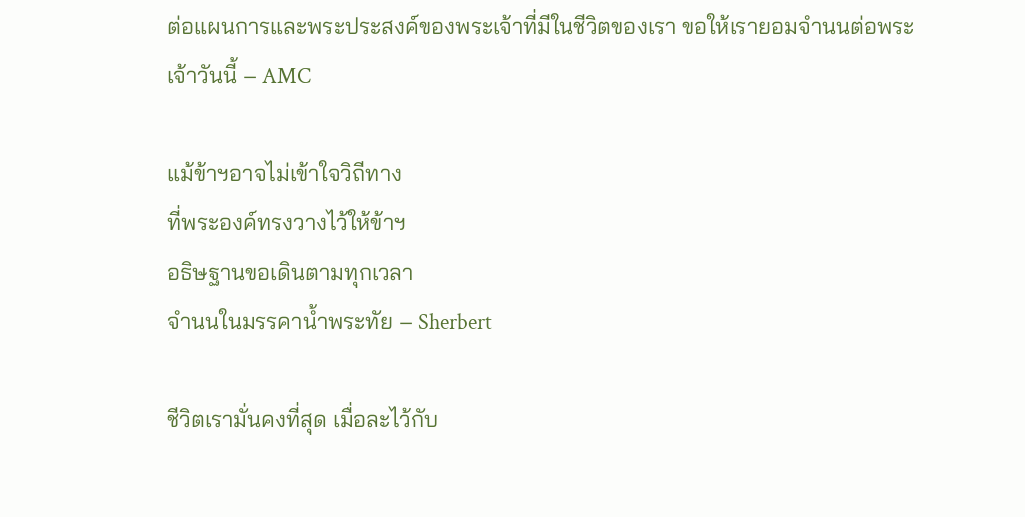ต่อแผนการและพระประสงค์ของพระเจ้าที่มีในชีวิตของเรา ขอให้เรายอมจำนนต่อพระเจ้าวันนี้ – AMC

แม้ข้าฯอาจไม่เข้าใจวิถีทาง
ที่พระองค์ทรงวางไว้ให้ข้าฯ
อธิษฐานขอเดินตามทุกเวลา
จำนนในมรรคาน้ำพระทัย – Sherbert

ชีวิตเรามั่นคงที่สุด เมื่อละไว้กับ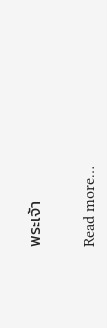พระเจ้า

Read more…